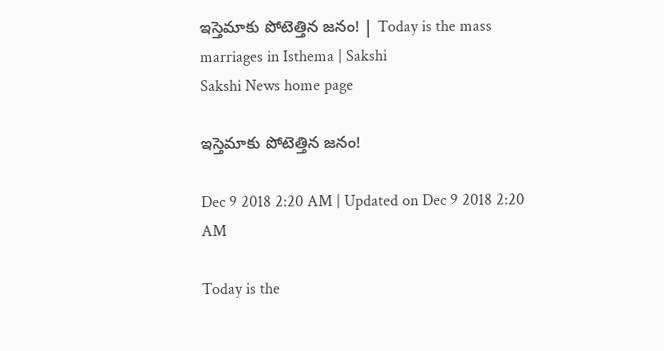ఇస్తెమాకు పోటెత్తిన జనం! | Today is the mass marriages in Isthema | Sakshi
Sakshi News home page

ఇస్తెమాకు పోటెత్తిన జనం!

Dec 9 2018 2:20 AM | Updated on Dec 9 2018 2:20 AM

Today is the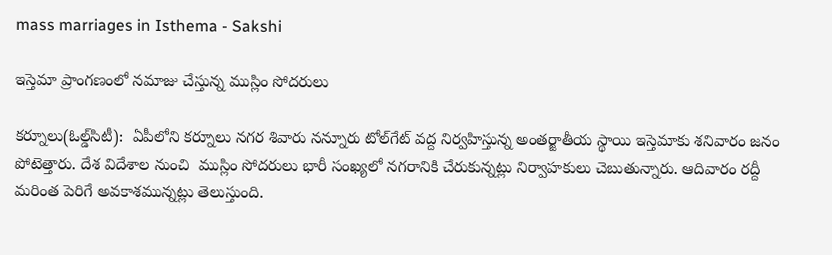mass marriages in Isthema - Sakshi

ఇస్తెమా ప్రాంగణంలో నమాజు చేస్తున్న ముస్లిం సోదరులు

కర్నూలు(ఓల్డ్‌సిటీ):  ఏపీలోని కర్నూలు నగర శివారు నన్నూరు టోల్‌గేట్‌ వద్ద నిర్వహిస్తున్న అంతర్జాతీయ స్థాయి ఇస్తెమాకు శనివారం జనం పోటెత్తారు. దేశ విదేశాల నుంచి  ముస్లిం సోదరులు భారీ సంఖ్యలో నగరానికి చేరుకున్నట్లు నిర్వాహకులు చెబుతున్నారు. ఆదివారం రద్దీ మరింత పెరిగే అవకాశమున్నట్లు తెలుస్తుంది.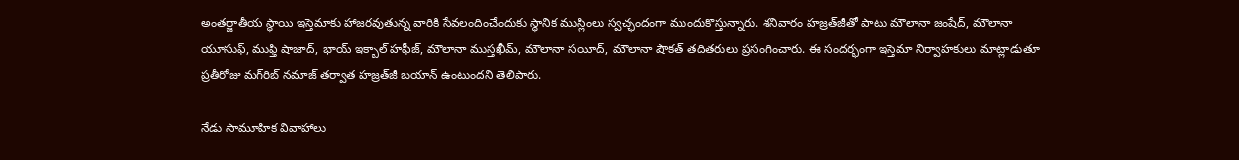అంతర్జాతీయ స్థాయి ఇస్తెమాకు హాజరవుతున్న వారికి సేవలందించేందుకు స్థానిక ముస్లింలు స్వచ్ఛందంగా ముందుకొస్తున్నారు. శనివారం హజ్రత్‌జీతో పాటు మౌలానా జంషేద్, మౌలానా యూసుఫ్, ముఫ్తి షాజాద్, భాయ్‌ ఇక్బాల్‌ హఫీజ్, మౌలానా ముస్తఖీమ్, మౌలానా సయీద్, మౌలానా షౌకత్‌ తదితరులు ప్రసంగించారు. ఈ సందర్భంగా ఇస్తెమా నిర్వాహకులు మాట్లాడుతూ ప్రతీరోజు మగ్‌రిబ్‌ నమాజ్‌ తర్వాత హజ్రత్‌జీ బయాన్‌ ఉంటుందని తెలిపారు.

నేడు సామూహిక వివాహాలు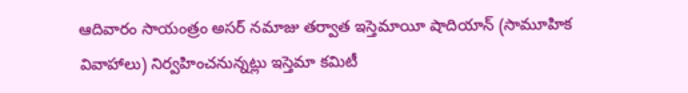ఆదివారం సాయంత్రం అసర్‌ నమాజు తర్వాత ఇస్తెమాయీ షాదియాన్‌ (సామూహిక వివాహాలు) నిర్వహించనున్నట్లు ఇస్తెమా కమిటీ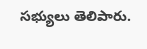సభ్యులు తెలిపారు.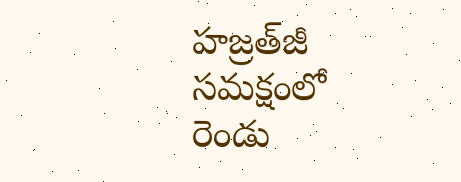హజ్రత్‌జీ సమక్షంలో రెండు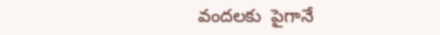వందలకు  పైగానే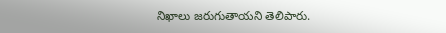నిఖాలు జరుగుతాయని తెలిపారు.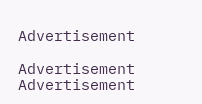Advertisement

Advertisement
Advertisement